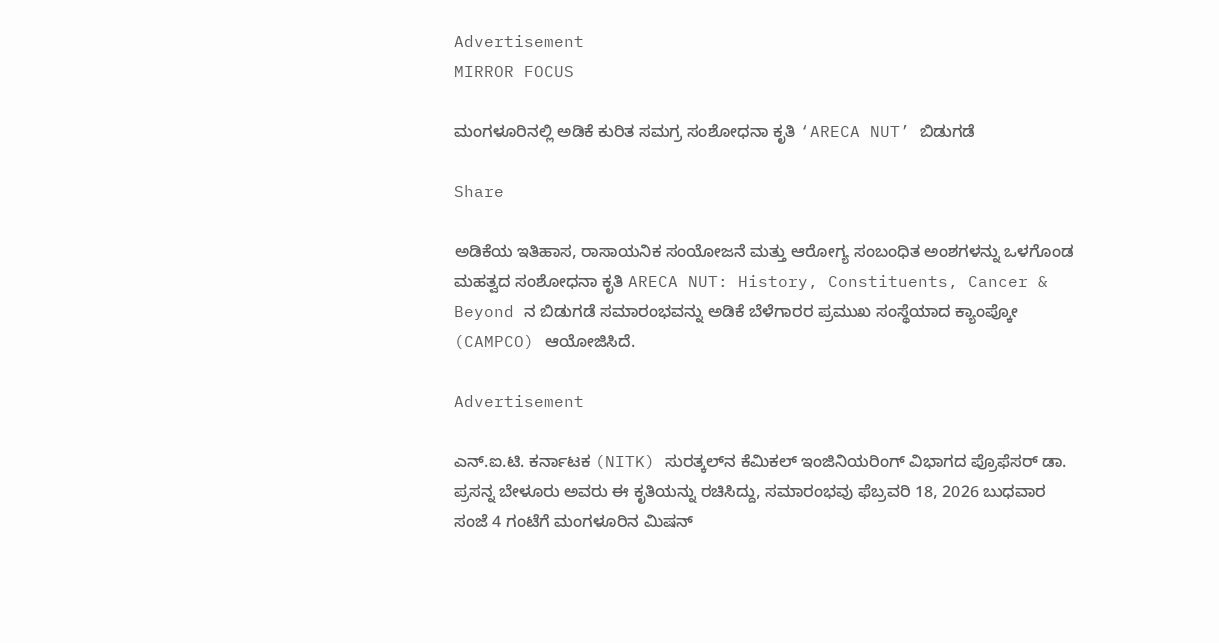Advertisement
MIRROR FOCUS

ಮಂಗಳೂರಿನಲ್ಲಿ ಅಡಿಕೆ ಕುರಿತ ಸಮಗ್ರ ಸಂಶೋಧನಾ ಕೃತಿ ‘ARECA NUT’ ಬಿಡುಗಡೆ

Share

ಅಡಿಕೆಯ ಇತಿಹಾಸ, ರಾಸಾಯನಿಕ ಸಂಯೋಜನೆ ಮತ್ತು ಆರೋಗ್ಯ ಸಂಬಂಧಿತ ಅಂಶಗಳನ್ನು ಒಳಗೊಂಡ ಮಹತ್ವದ ಸಂಶೋಧನಾ ಕೃತಿ ARECA NUT: History, Constituents, Cancer & Beyond ನ ಬಿಡುಗಡೆ ಸಮಾರಂಭವನ್ನು ಅಡಿಕೆ ಬೆಳೆಗಾರರ ಪ್ರಮುಖ ಸಂಸ್ಥೆಯಾದ ಕ್ಯಾಂಪ್ಕೋ (CAMPCO) ಆಯೋಜಿಸಿದೆ.

Advertisement

ಎನ್‌.ಐ.ಟಿ. ಕರ್ನಾಟಕ (NITK) ಸುರತ್ಕಲ್‌ನ ಕೆಮಿಕಲ್ ಇಂಜಿನಿಯರಿಂಗ್ ವಿಭಾಗದ ಪ್ರೊಫೆಸರ್ ಡಾ. ಪ್ರಸನ್ನ ಬೇಳೂರು ಅವರು ಈ ಕೃತಿಯನ್ನು ರಚಿಸಿದ್ದು, ಸಮಾರಂಭವು ಫೆಬ್ರವರಿ 18, 2026 ಬುಧವಾರ ಸಂಜೆ 4 ಗಂಟೆಗೆ ಮಂಗಳೂರಿನ ಮಿಷನ್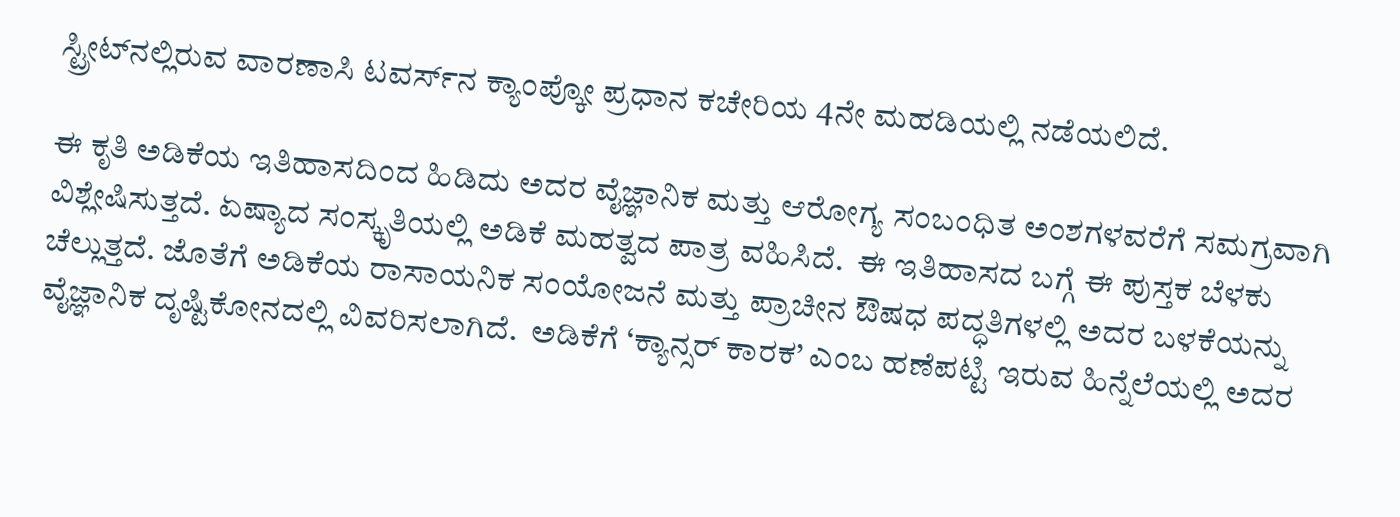ಸ್ಟ್ರೀಟ್‌ನಲ್ಲಿರುವ ವಾರಣಾಸಿ ಟವರ್ಸ್‌ನ ಕ್ಯಾಂಪ್ಕೋ ಪ್ರಧಾನ ಕಚೇರಿಯ 4ನೇ ಮಹಡಿಯಲ್ಲಿ ನಡೆಯಲಿದೆ.

ಈ ಕೃತಿ ಅಡಿಕೆಯ ಇತಿಹಾಸದಿಂದ ಹಿಡಿದು ಅದರ ವೈಜ್ಞಾನಿಕ ಮತ್ತು ಆರೋಗ್ಯ ಸಂಬಂಧಿತ ಅಂಶಗಳವರೆಗೆ ಸಮಗ್ರವಾಗಿ ವಿಶ್ಲೇಷಿಸುತ್ತದೆ. ಏಷ್ಯಾದ ಸಂಸ್ಕೃತಿಯಲ್ಲಿ ಅಡಿಕೆ ಮಹತ್ವದ ಪಾತ್ರ ವಹಿಸಿದೆ.  ಈ ಇತಿಹಾಸದ ಬಗ್ಗೆ ಈ ಪುಸ್ತಕ ಬೆಳಕು ಚೆಲ್ಲುತ್ತದೆ. ಜೊತೆಗೆ ಅಡಿಕೆಯ ರಾಸಾಯನಿಕ ಸಂಯೋಜನೆ ಮತ್ತು ಪ್ರಾಚೀನ ಔಷಧ ಪದ್ಧತಿಗಳಲ್ಲಿ ಅದರ ಬಳಕೆಯನ್ನು ವೈಜ್ಞಾನಿಕ ದೃಷ್ಟಿಕೋನದಲ್ಲಿ ವಿವರಿಸಲಾಗಿದೆ.  ಅಡಿಕೆಗೆ ‘ಕ್ಯಾನ್ಸರ್ ಕಾರಕ’ ಎಂಬ ಹಣೆಪಟ್ಟಿ ಇರುವ ಹಿನ್ನೆಲೆಯಲ್ಲಿ ಅದರ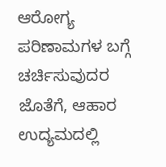ಆರೋಗ್ಯ ಪರಿಣಾಮಗಳ ಬಗ್ಗೆ ಚರ್ಚಿಸುವುದರ ಜೊತೆಗೆ, ಆಹಾರ ಉದ್ಯಮದಲ್ಲಿ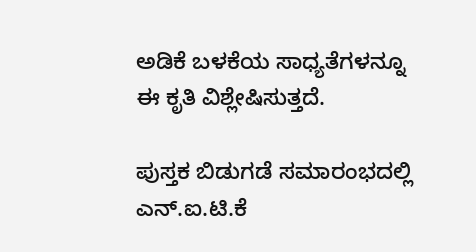ಅಡಿಕೆ ಬಳಕೆಯ ಸಾಧ್ಯತೆಗಳನ್ನೂ ಈ ಕೃತಿ ವಿಶ್ಲೇಷಿಸುತ್ತದೆ.

ಪುಸ್ತಕ ಬಿಡುಗಡೆ ಸಮಾರಂಭದಲ್ಲಿ ಎನ್‌.ಐ.ಟಿ.ಕೆ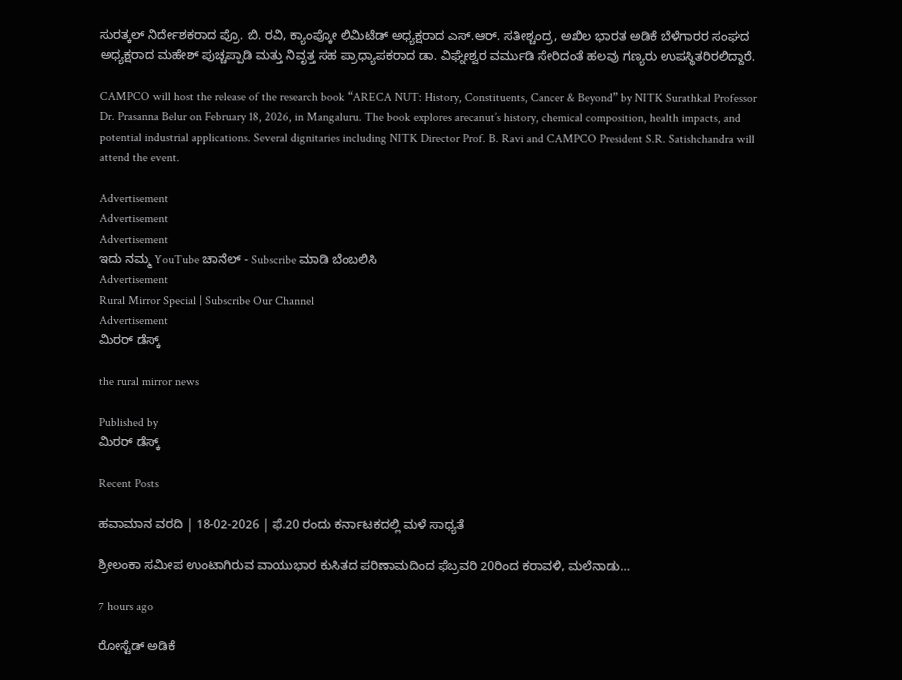ಸುರತ್ಕಲ್ ನಿರ್ದೇಶಕರಾದ ಪ್ರೊ. ಬಿ. ರವಿ, ಕ್ಯಾಂಪ್ಕೋ ಲಿಮಿಟೆಡ್ ಅಧ್ಯಕ್ಷರಾದ ಎಸ್‌.ಆರ್‌. ಸತೀಶ್ಚಂದ್ರ, ಅಖಿಲ ಭಾರತ ಅಡಿಕೆ ಬೆಳೆಗಾರರ ಸಂಘದ ಅಧ್ಯಕ್ಷರಾದ ಮಹೇಶ್ ಪುಚ್ಚಪ್ಪಾಡಿ ಮತ್ತು ನಿವೃತ್ತ ಸಹ ಪ್ರಾಧ್ಯಾಪಕರಾದ ಡಾ. ವಿಘ್ನೇಶ್ವರ ವರ್ಮುಡಿ ಸೇರಿದಂತೆ ಹಲವು ಗಣ್ಯರು ಉಪಸ್ಥಿತರಿರಲಿದ್ದಾರೆ.

CAMPCO will host the release of the research book “ARECA NUT: History, Constituents, Cancer & Beyond” by NITK Surathkal Professor Dr. Prasanna Belur on February 18, 2026, in Mangaluru. The book explores arecanut’s history, chemical composition, health impacts, and potential industrial applications. Several dignitaries including NITK Director Prof. B. Ravi and CAMPCO President S.R. Satishchandra will attend the event.

Advertisement
Advertisement
Advertisement
ಇದು ನಮ್ಮ YouTube ಚಾನೆಲ್ - Subscribe ಮಾಡಿ ಬೆಂಬಲಿಸಿ
Advertisement
Rural Mirror Special | Subscribe Our Channel
Advertisement
ಮಿರರ್‌ ಡೆಸ್ಕ್

the rural mirror news

Published by
ಮಿರರ್‌ ಡೆಸ್ಕ್

Recent Posts

ಹವಾಮಾನ ವರದಿ | 18-02-2026 | ಫೆ.20 ರಂದು ಕರ್ನಾಟಕದಲ್ಲಿ ಮಳೆ ಸಾಧ್ಯತೆ

ಶ್ರೀಲಂಕಾ ಸಮೀಪ ಉಂಟಾಗಿರುವ ವಾಯುಭಾರ ಕುಸಿತದ ಪರಿಣಾಮದಿಂದ ಫೆಬ್ರವರಿ 20ರಿಂದ ಕರಾವಳಿ, ಮಲೆನಾಡು…

7 hours ago

ರೋಸ್ಟೆಡ್ ಅಡಿಕೆ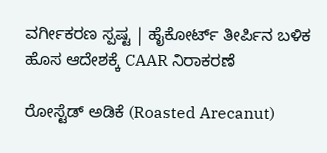ವರ್ಗೀಕರಣ ಸ್ಪಷ್ಟ | ಹೈಕೋರ್ಟ್ ತೀರ್ಪಿನ ಬಳಿಕ ಹೊಸ ಆದೇಶಕ್ಕೆ CAAR ನಿರಾಕರಣೆ

ರೋಸ್ಟೆಡ್ ಅಡಿಕೆ (Roasted Arecanut)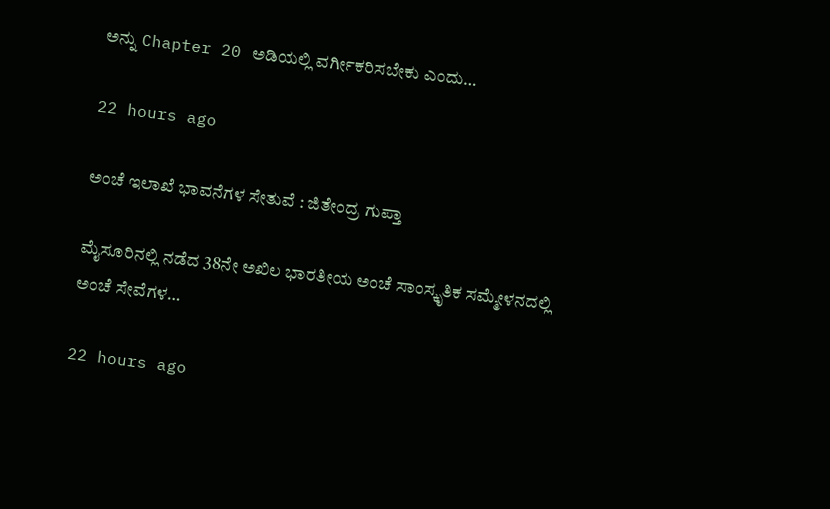ಅನ್ನು Chapter 20 ಅಡಿಯಲ್ಲಿ ವರ್ಗೀಕರಿಸಬೇಕು ಎಂದು…

22 hours ago

ಅಂಚೆ ಇಲಾಖೆ ಭಾವನೆಗಳ ಸೇತುವೆ : ಜಿತೇಂದ್ರ ಗುಪ್ತಾ

ಮೈಸೂರಿನಲ್ಲಿ ನಡೆದ 38ನೇ ಅಖಿಲ ಭಾರತೀಯ ಅಂಚೆ ಸಾಂಸ್ಕೃತಿಕ ಸಮ್ಮೇಳನದಲ್ಲಿ ಅಂಚೆ ಸೇವೆಗಳ…

22 hours ago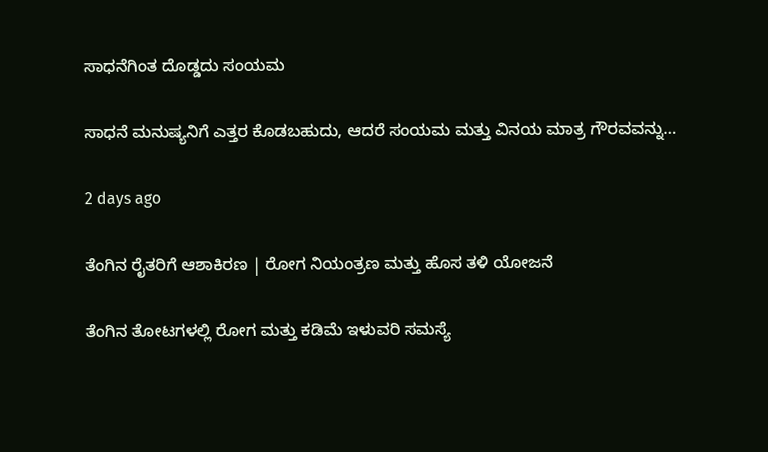ಸಾಧನೆಗಿಂತ ದೊಡ್ಡದು ಸಂಯಮ

ಸಾಧನೆ ಮನುಷ್ಯನಿಗೆ ಎತ್ತರ ಕೊಡಬಹುದು, ಆದರೆ ಸಂಯಮ ಮತ್ತು ವಿನಯ ಮಾತ್ರ ಗೌರವವನ್ನು…

2 days ago

ತೆಂಗಿನ ರೈತರಿಗೆ ಆಶಾಕಿರಣ | ರೋಗ ನಿಯಂತ್ರಣ ಮತ್ತು ಹೊಸ ತಳಿ ಯೋಜನೆ

ತೆಂಗಿನ ತೋಟಗಳಲ್ಲಿ ರೋಗ ಮತ್ತು ಕಡಿಮೆ ಇಳುವರಿ ಸಮಸ್ಯೆ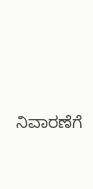ನಿವಾರಣೆಗೆ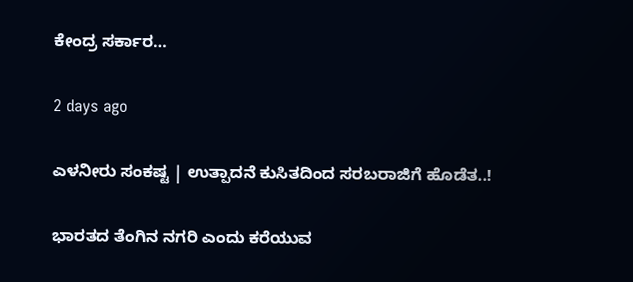ಕೇಂದ್ರ ಸರ್ಕಾರ…

2 days ago

ಎಳನೀರು ಸಂಕಷ್ಟ | ಉತ್ಪಾದನೆ ಕುಸಿತದಿಂದ ಸರಬರಾಜಿಗೆ ಹೊಡೆತ..!

ಭಾರತದ ತೆಂಗಿನ ನಗರಿ ಎಂದು ಕರೆಯುವ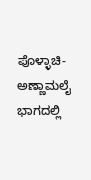ಪೊಳ್ಳಾಚಿ-ಅಣ್ಣಾಮಲೈ ಭಾಗದಲ್ಲಿ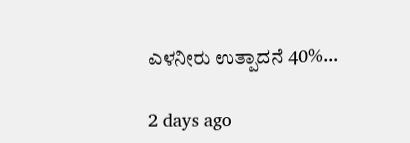ಎಳನೀರು ಉತ್ಪಾದನೆ 40%…

2 days ago